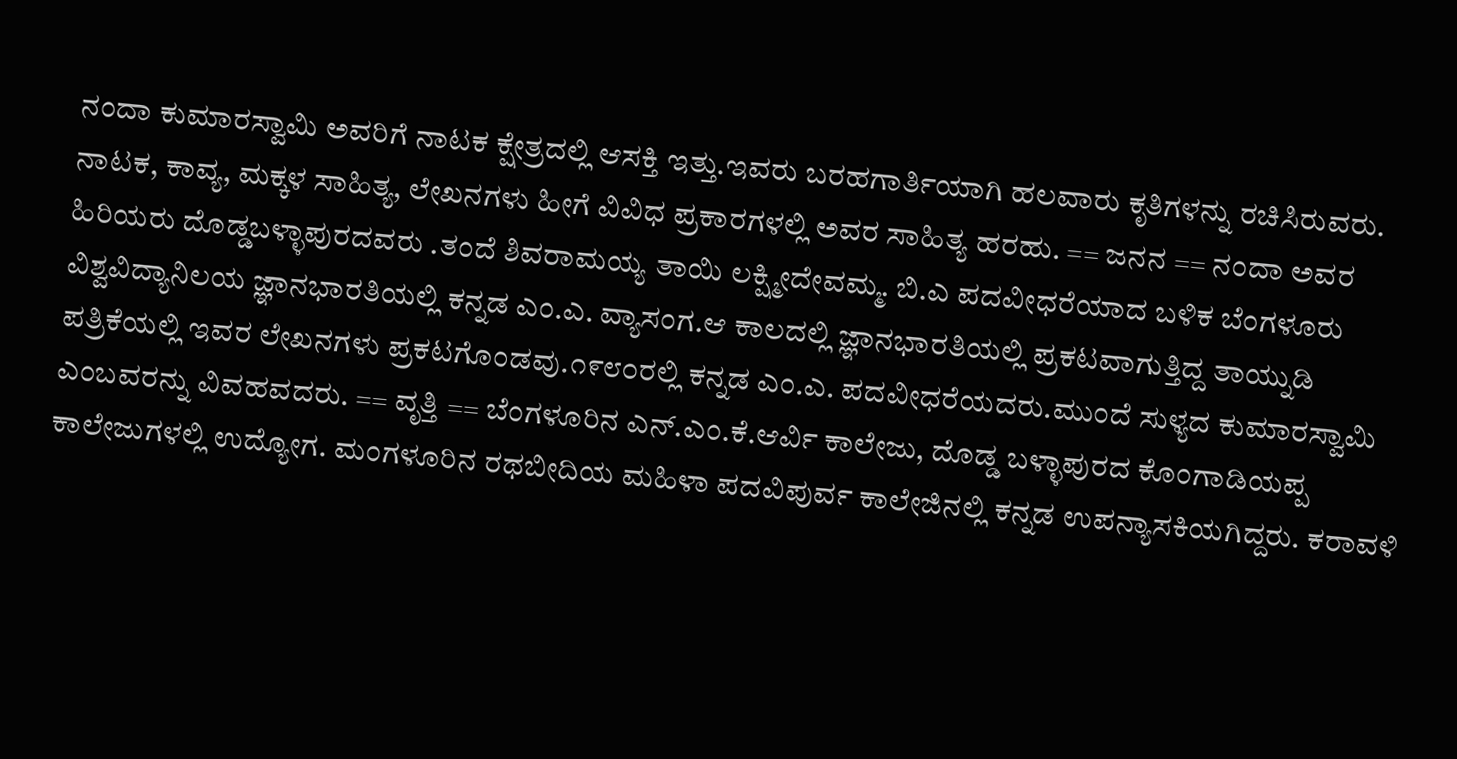ನಂದಾ ಕುಮಾರಸ್ವಾಮಿ ಅವರಿಗೆ ನಾಟಕ ಕ್ಷೇತ್ರದಲ್ಲಿ ಆಸಕ್ತಿ ಇತ್ತು.ಇವರು ಬರಹಗಾರ್ತಿಯಾಗಿ ಹಲವಾರು ಕೃತಿಗಳನ್ನು ರಚಿಸಿರುವರು. ನಾಟಕ, ಕಾವ್ಯ, ಮಕ್ಕಳ ಸಾಹಿತ್ಯ, ಲೇಖನಗಳು ಹೀಗೆ ವಿವಿಧ ಪ್ರಕಾರಗಳಲ್ಲಿ ಅವರ ಸಾಹಿತ್ಯ ಹರಹು. == ಜನನ == ನಂದಾ ಅವರ ಹಿರಿಯರು ದೊಡ್ಡಬಳ್ಳಾಪುರದವರು .ತಂದೆ ಶಿವರಾಮಯ್ಯ ತಾಯಿ ಲಕ್ಷ್ಮೀದೇವಮ್ಮ. ಬಿ.ಎ ಪದವೀಧರೆಯಾದ ಬಳಿಕ ಬೆಂಗಳೂರು ವಿಶ್ವವಿದ್ಯಾನಿಲಯ ಜ್ಞಾನಭಾರತಿಯಲ್ಲಿ ಕನ್ನಡ ಎಂ.ಎ. ವ್ಯಾಸಂಗ.ಆ ಕಾಲದಲ್ಲಿ ಜ್ಞಾನಭಾರತಿಯಲ್ಲಿ ಪ್ರಕಟವಾಗುತ್ತಿದ್ದ ತಾಯ್ನುಡಿ ಪತ್ರಿಕೆಯಲ್ಲಿ ಇವರ ಲೇಖನಗಳು ಪ್ರಕಟಗೊಂಡವು.೧೯೮೦ರಲ್ಲಿ ಕನ್ನಡ ಎಂ.ಎ. ಪದವೀಧರೆಯದರು.ಮುಂದೆ ಸುಳ್ಯದ ಕುಮಾರಸ್ವಾಮಿ ಎಂಬವರನ್ನು ವಿವಹವದರು. == ವೃತ್ತಿ == ಬೆಂಗಳೂರಿನ ಎನ್.ಎಂ.ಕೆ.ಆರ್ವಿ ಕಾಲೇಜು, ದೊಡ್ಡ ಬಳ್ಳಾಪುರದ ಕೊಂಗಾಡಿಯಪ್ಪ ಕಾಲೇಜುಗಳಲ್ಲಿ ಉದ್ಯೋಗ. ಮಂಗಳೂರಿನ ರಥಬೀದಿಯ ಮಹಿಳಾ ಪದವಿಪುರ್ವ ಕಾಲೇಜಿನಲ್ಲಿ ಕನ್ನಡ ಉಪನ್ಯಾಸಕಿಯಗಿದ್ದರು. ಕರಾವಳಿ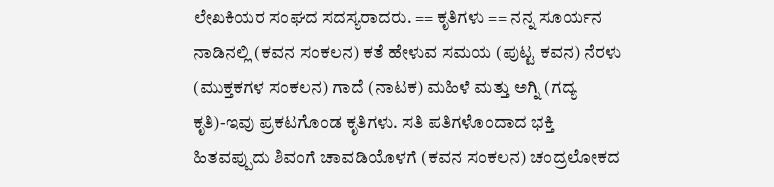ಲೇಖಕಿಯರ ಸಂಘದ ಸದಸ್ಯರಾದರು. == ಕೃತಿಗಳು == ನನ್ನ ಸೂರ್ಯನ ನಾಡಿನಲ್ಲಿ (ಕವನ ಸಂಕಲನ) ಕತೆ ಹೇಳುವ ಸಮಯ (ಪುಟ್ಟ ಕವನ) ನೆರಳು (ಮುಕ್ತಕಗಳ ಸಂಕಲನ) ಗಾದೆ (ನಾಟಕ) ಮಹಿಳೆ ಮತ್ತು ಅಗ್ನಿ (ಗದ್ಯ ಕೃತಿ)-ಇವು ಪ್ರಕಟಗೊಂಡ ಕೃತಿಗಳು. ಸತಿ ಪತಿಗಳೊಂದಾದ ಭಕ್ತಿ ಹಿತವಪ್ಪುದು ಶಿವಂಗೆ ಚಾವಡಿಯೊಳಗೆ (ಕವನ ಸಂಕಲನ) ಚಂದ್ರಲೋಕದ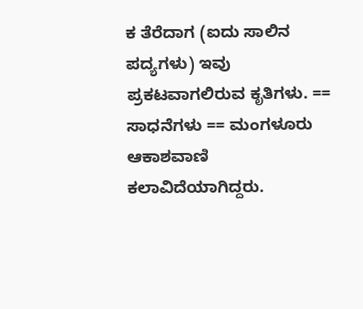ಕ ತೆರೆದಾಗ (ಐದು ಸಾಲಿನ ಪದ್ಯಗಳು) ಇವು ಪ್ರಕಟವಾಗಲಿರುವ ಕೃತಿಗಳು. == ಸಾಧನೆಗಳು == ಮಂಗಳೂರು ಆಕಾಶವಾಣಿ ಕಲಾವಿದೆಯಾಗಿದ್ದರು.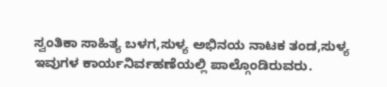ಸ್ವಂತಿಕಾ ಸಾಹಿತ್ಯ ಬಳಗ,ಸುಳ್ಯ ಅಭಿನಯ ನಾಟಕ ತಂಡ,ಸುಳ್ಯ ಇವುಗಳ ಕಾರ್ಯನಿರ್ವಹಣೆಯಲ್ಲಿ ಪಾಲ್ಗೊಂಡಿರುವರು.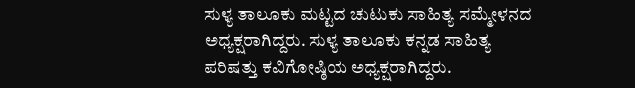ಸುಳ್ಯ ತಾಲೂಕು ಮಟ್ಟದ ಚುಟುಕು ಸಾಹಿತ್ಯ ಸಮ್ಮೇಳನದ ಅಧ್ಯಕ್ಷರಾಗಿದ್ದರು. ಸುಳ್ಯ ತಾಲೂಕು ಕನ್ನಡ ಸಾಹಿತ್ಯ ಪರಿಷತ್ತು ಕವಿಗೋಷ್ಠಿಯ ಅಧ್ಯಕ್ಷರಾಗಿದ್ದರು.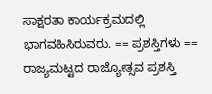ಸಾಕ್ಷರತಾ ಕಾರ್ಯಕ್ರಮದಲ್ಲಿ ಭಾಗವಹಿಸಿರುವರು. == ಪ್ರಶಸ್ತಿಗಳು == ರಾಜ್ಯಮಟ್ಟದ ರಾಜ್ಯೋತ್ಸವ ಪ್ರಶಸ್ತಿ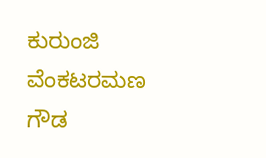ಕುರುಂಜಿ ವೆಂಕಟರಮಣ ಗೌಡ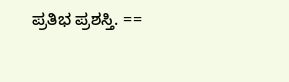ಪ್ರತಿಭ ಪ್ರಶಸ್ತಿ. ==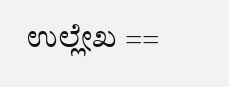ಉಲ್ಲೇಖ ==